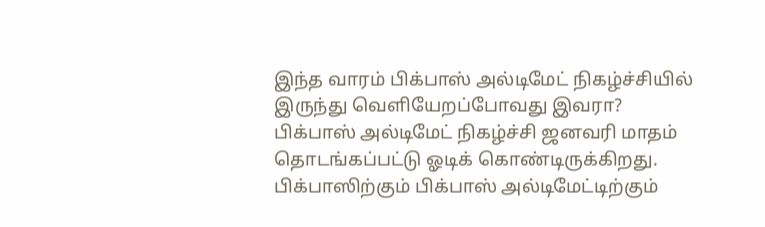இந்த வாரம் பிக்பாஸ் அல்டிமேட் நிகழ்ச்சியில் இருந்து வெளியேறப்போவது இவரா?
பிக்பாஸ் அல்டிமேட் நிகழ்ச்சி ஜனவரி மாதம் தொடங்கப்பட்டு ஓடிக் கொண்டிருக்கிறது.
பிக்பாஸிற்கும் பிக்பாஸ் அல்டிமேட்டிற்கும்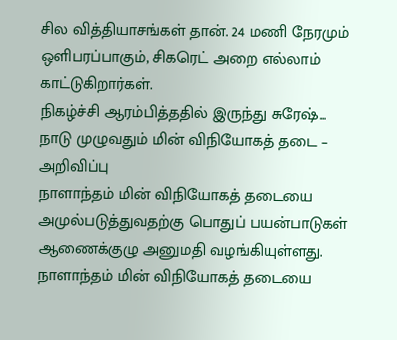சில வித்தியாசங்கள் தான். 24 மணி நேரமும் ஒளிபரப்பாகும், சிகரெட் அறை எல்லாம் காட்டுகிறார்கள்.
நிகழ்ச்சி ஆரம்பித்ததில் இருந்து சுரேஷ்...
நாடு முழுவதும் மின் விநியோகத் தடை – அறிவிப்பு
நாளாந்தம் மின் விநியோகத் தடையை அமுல்படுத்துவதற்கு பொதுப் பயன்பாடுகள் ஆணைக்குழு அனுமதி வழங்கியுள்ளது.
நாளாந்தம் மின் விநியோகத் தடையை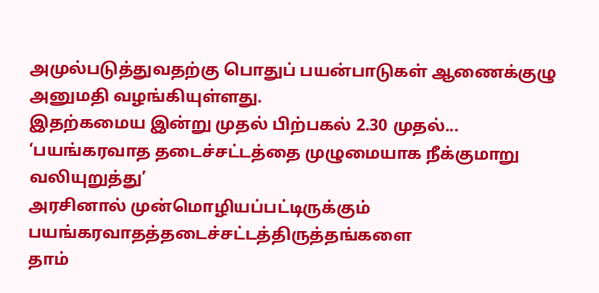அமுல்படுத்துவதற்கு பொதுப் பயன்பாடுகள் ஆணைக்குழு அனுமதி வழங்கியுள்ளது.
இதற்கமைய இன்று முதல் பிற்பகல் 2.30 முதல்...
‘பயங்கரவாத தடைச்சட்டத்தை முழுமையாக நீக்குமாறு வலியுறுத்து’
அரசினால் முன்மொழியப்பட்டிருக்கும் பயங்கரவாதத்தடைச்சட்டத்திருத்தங்களை
தாம்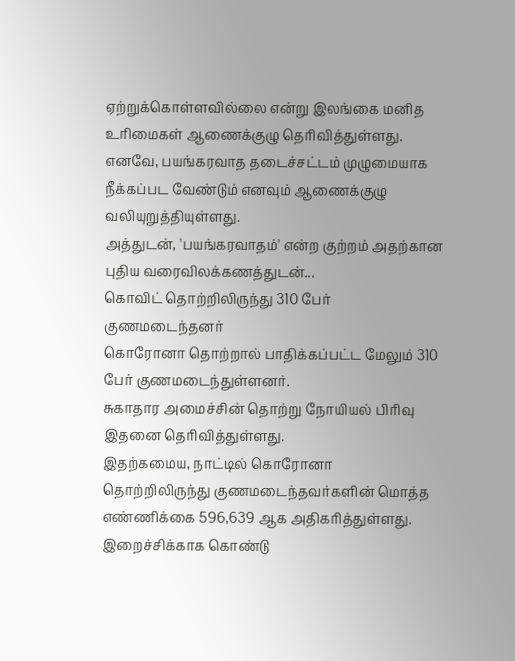ஏற்றுக்கொள்ளவில்லை என்று இலங்கை மனித உரிமைகள் ஆணைக்குழு தெரிவித்துள்ளது.
எனவே, பயங்கரவாத தடைச்சட்டம் முழுமையாக நீக்கப்பட வேண்டும் எனவும் ஆணைக்குழு வலியுறுத்தியுள்ளது.
அத்துடன், 'பயங்கரவாதம்' என்ற குற்றம் அதற்கான புதிய வரைவிலக்கணத்துடன்...
கொவிட் தொற்றிலிருந்து 310 பேர் குணமடைந்தனர்
கொரோனா தொற்றால் பாதிக்கப்பட்ட மேலும் 310 பேர் குணமடைந்துள்ளனர்.
சுகாதார அமைச்சின் தொற்று நோயியல் பிரிவு இதனை தெரிவித்துள்ளது.
இதற்கமைய, நாட்டில் கொரோனா தொற்றிலிருந்து குணமடைந்தவர்களின் மொத்த எண்ணிக்கை 596,639 ஆக அதிகரித்துள்ளது.
இறைச்சிக்காக கொண்டு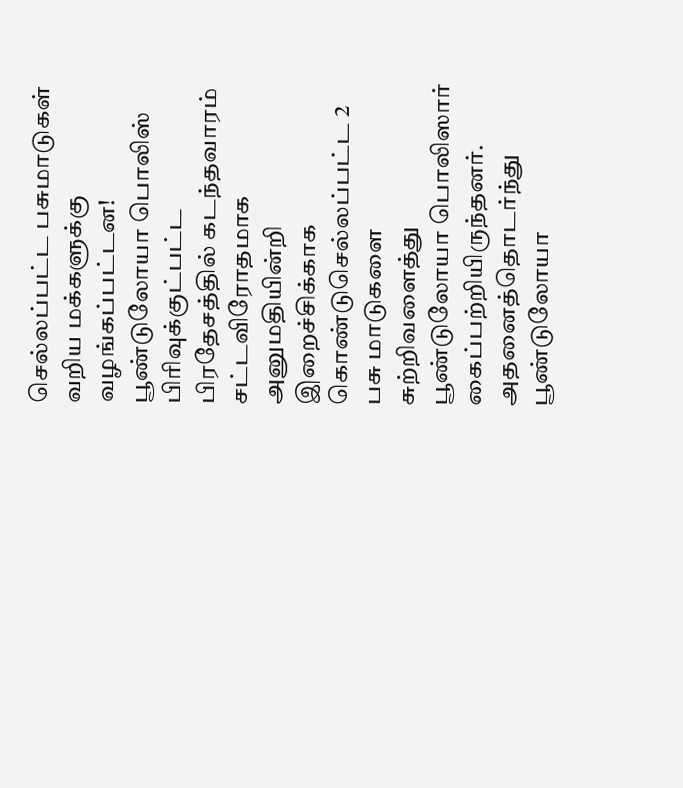செல்லப்பட்ட பசுமாடுகள் வறிய மக்களுக்கு வழங்கப்பட்டன!
பூண்டுலோயா பொலிஸ் பிரிவுக்குட்பட்ட பிரதேசத்தில் கடந்தவாரம் சட்டவிரோதமாக அனுமதியின்றி இறைச்சிக்காக கொண்டுசெல்லப்பட்ட 2 பசு மாடுகளை சுற்றிவளைத்து பூண்டுலோயா பொலிஸார் கைப்பற்றியிருந்தனர்.
அதனைத்தொடர்ந்து பூண்டுலோயா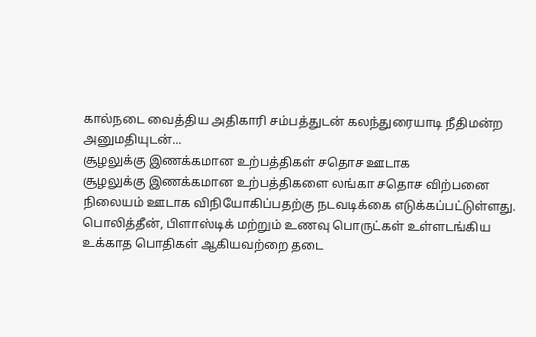கால்நடை வைத்திய அதிகாரி சம்பத்துடன் கலந்துரையாடி நீதிமன்ற அனுமதியுடன்...
சூழலுக்கு இணக்கமான உற்பத்திகள் சதொச ஊடாக
சூழலுக்கு இணக்கமான உற்பத்திகளை லங்கா சதொச விற்பனை நிலையம் ஊடாக விநியோகிப்பதற்கு நடவடிக்கை எடுக்கப்பட்டுள்ளது.
பொலித்தீன், பிளாஸ்டிக் மற்றும் உணவு பொருட்கள் உள்ளடங்கிய உக்காத பொதிகள் ஆகியவற்றை தடை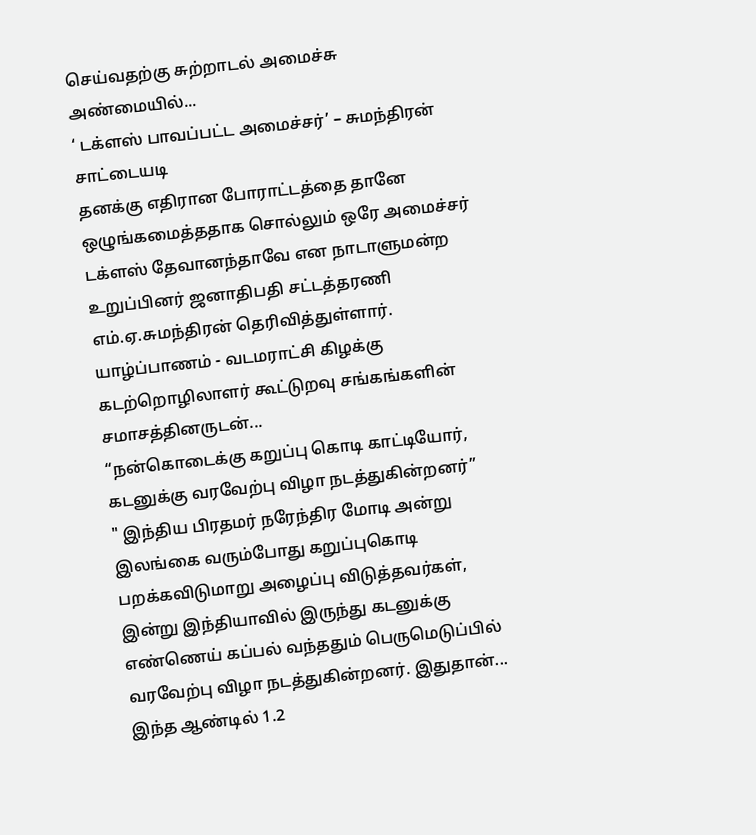செய்வதற்கு சுற்றாடல் அமைச்சு அண்மையில்...
‘ டக்ளஸ் பாவப்பட்ட அமைச்சர்’ – சுமந்திரன் சாட்டையடி
தனக்கு எதிரான போராட்டத்தை தானே ஒழுங்கமைத்ததாக சொல்லும் ஒரே அமைச்சர் டக்ளஸ் தேவானந்தாவே என நாடாளுமன்ற உறுப்பினர் ஜனாதிபதி சட்டத்தரணி எம்.ஏ.சுமந்திரன் தெரிவித்துள்ளார்.
யாழ்ப்பாணம் - வடமராட்சி கிழக்கு கடற்றொழிலாளர் கூட்டுறவு சங்கங்களின் சமாசத்தினருடன்...
“நன்கொடைக்கு கறுப்பு கொடி காட்டியோர், கடனுக்கு வரவேற்பு விழா நடத்துகின்றனர்”
" இந்திய பிரதமர் நரேந்திர மோடி அன்று இலங்கை வரும்போது கறுப்புகொடி பறக்கவிடுமாறு அழைப்பு விடுத்தவர்கள், இன்று இந்தியாவில் இருந்து கடனுக்கு எண்ணெய் கப்பல் வந்ததும் பெருமெடுப்பில் வரவேற்பு விழா நடத்துகின்றனர். இதுதான்...
இந்த ஆண்டில் 1.2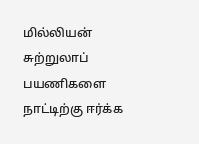மில்லியன் சுற்றுலாப் பயணிகளை நாட்டிற்கு ஈர்க்க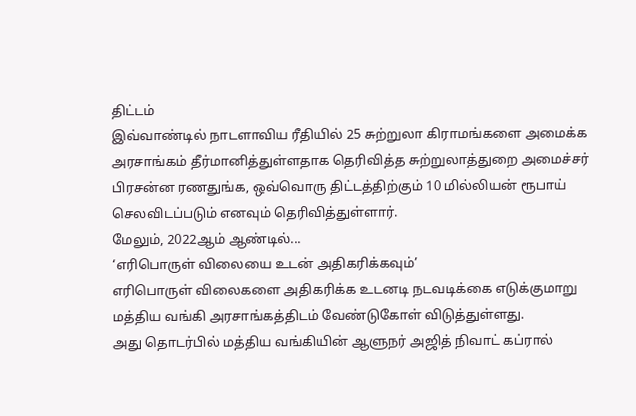திட்டம்
இவ்வாண்டில் நாடளாவிய ரீதியில் 25 சுற்றுலா கிராமங்களை அமைக்க அரசாங்கம் தீர்மானித்துள்ளதாக தெரிவித்த சுற்றுலாத்துறை அமைச்சர் பிரசன்ன ரணதுங்க, ஒவ்வொரு திட்டத்திற்கும் 10 மில்லியன் ரூபாய் செலவிடப்படும் எனவும் தெரிவித்துள்ளார்.
மேலும், 2022ஆம் ஆண்டில்...
‘எரிபொருள் விலையை உடன் அதிகரிக்கவும்’
எரிபொருள் விலைகளை அதிகரிக்க உடனடி நடவடிக்கை எடுக்குமாறு மத்திய வங்கி அரசாங்கத்திடம் வேண்டுகோள் விடுத்துள்ளது.
அது தொடர்பில் மத்திய வங்கியின் ஆளுநர் அஜித் நிவாட் கப்ரால்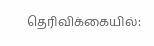தெரிவிக்கையில்: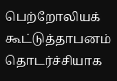பெற்றோலியக் கூட்டுத்தாபனம் தொடர்ச்சியாக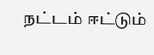நட்டம் ஈட்டும்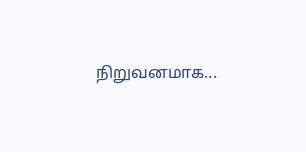நிறுவனமாக...